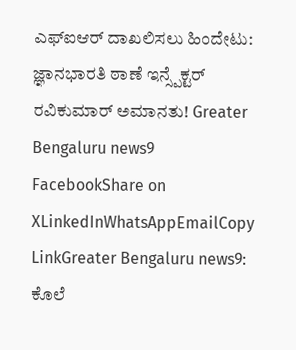ಎಫ್ಐಆರ್ ದಾಖಲಿಸಲು ಹಿಂದೇಟು: ಜ್ಞಾನಭಾರತಿ ಠಾಣೆ ಇನ್ಸ್ಪೆಕ್ಟರ್ ರವಿಕುಮಾರ್ ಅಮಾನತು! Greater Bengaluru news9
FacebookShare on XLinkedInWhatsAppEmailCopy LinkGreater Bengaluru news9: ಕೊಲೆ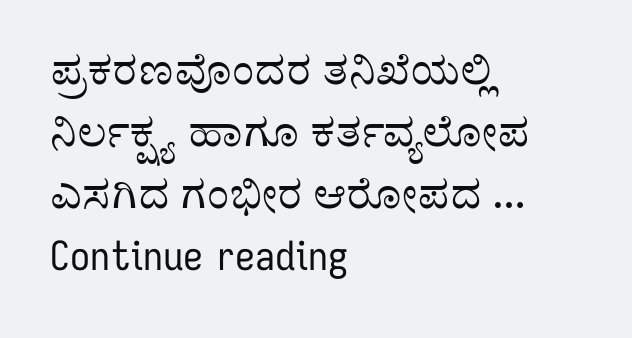ಪ್ರಕರಣವೊಂದರ ತನಿಖೆಯಲ್ಲಿ ನಿರ್ಲಕ್ಷ್ಯ ಹಾಗೂ ಕರ್ತವ್ಯಲೋಪ ಎಸಗಿದ ಗಂಭೀರ ಆರೋಪದ … Continue reading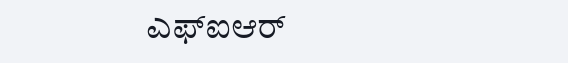ಎಫ್ಐಆರ್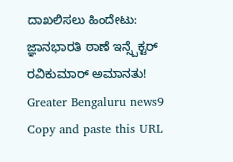ದಾಖಲಿಸಲು ಹಿಂದೇಟು: ಜ್ಞಾನಭಾರತಿ ಠಾಣೆ ಇನ್ಸ್ಪೆಕ್ಟರ್ ರವಿಕುಮಾರ್ ಅಮಾನತು! Greater Bengaluru news9
Copy and paste this URL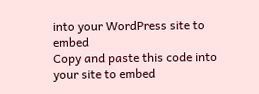into your WordPress site to embed
Copy and paste this code into your site to embed